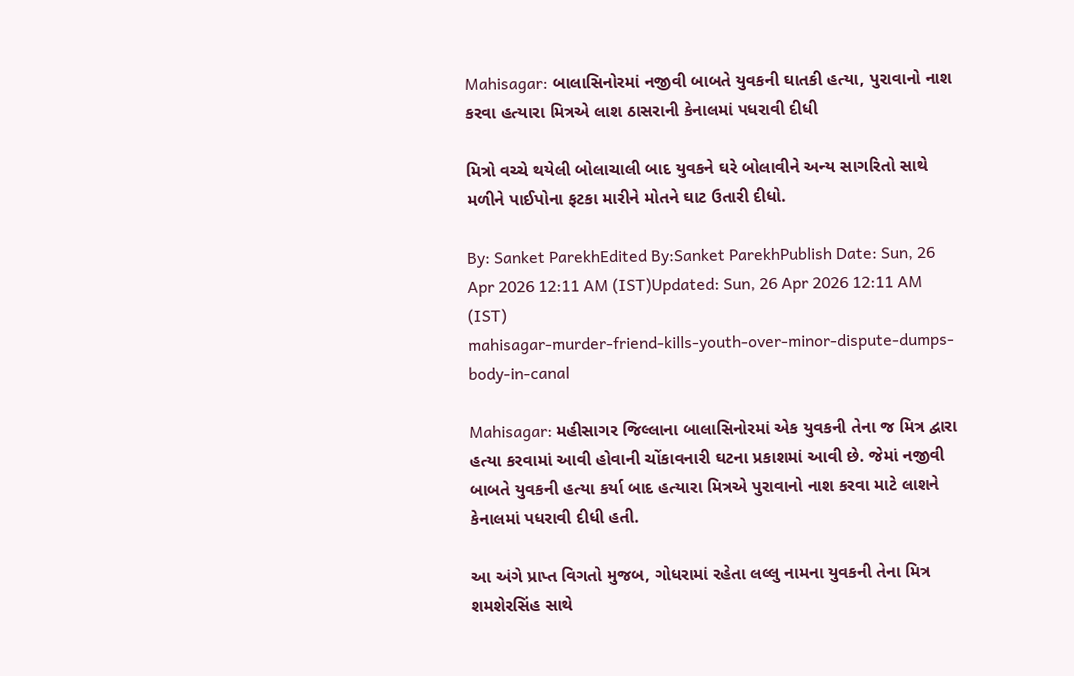Mahisagar: બાલાસિનોરમાં નજીવી બાબતે યુવકની ઘાતકી હત્યા, પુરાવાનો નાશ કરવા હત્યારા મિત્રએ લાશ ઠાસરાની કેનાલમાં પધરાવી દીધી

મિત્રો વચ્ચે થયેલી બોલાચાલી બાદ યુવકને ઘરે બોલાવીને અન્ય સાગરિતો સાથે મળીને પાઈપોના ફટકા મારીને મોતને ઘાટ ઉતારી દીધો.

By: Sanket ParekhEdited By:Sanket ParekhPublish Date: Sun, 26 Apr 2026 12:11 AM (IST)Updated: Sun, 26 Apr 2026 12:11 AM (IST)
mahisagar-murder-friend-kills-youth-over-minor-dispute-dumps-body-in-canal

Mahisagar: મહીસાગર જિલ્લાના બાલાસિનોરમાં એક યુવકની તેના જ મિત્ર દ્વારા હત્યા કરવામાં આવી હોવાની ચોંકાવનારી ઘટના પ્રકાશમાં આવી છે. જેમાં નજીવી બાબતે યુવકની હત્યા કર્યા બાદ હત્યારા મિત્રએ પુરાવાનો નાશ કરવા માટે લાશને કેનાલમાં પધરાવી દીધી હતી.

આ અંગે પ્રાપ્ત વિગતો મુજબ, ગોધરામાં રહેતા લલ્લુ નામના યુવકની તેના મિત્ર શમશેરસિંહ સાથે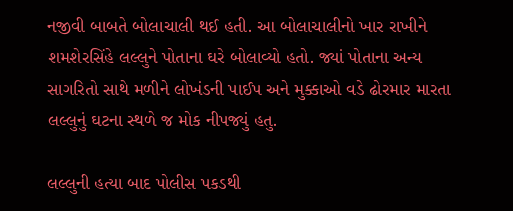નજીવી બાબતે બોલાચાલી થઈ હતી. આ બોલાચાલીનો ખાર રાખીને શમશેરસિંહે લલ્લુને પોતાના ઘરે બોલાવ્યો હતો. જ્યાં પોતાના અન્ય સાગરિતો સાથે મળીને લોખંડની પાઈપ અને મુક્કાઓ વડે ઢોરમાર મારતા લલ્લુનું ઘટના સ્થળે જ મોક નીપજ્યું હતુ.

લલ્લુની હત્યા બાદ પોલીસ પકડથી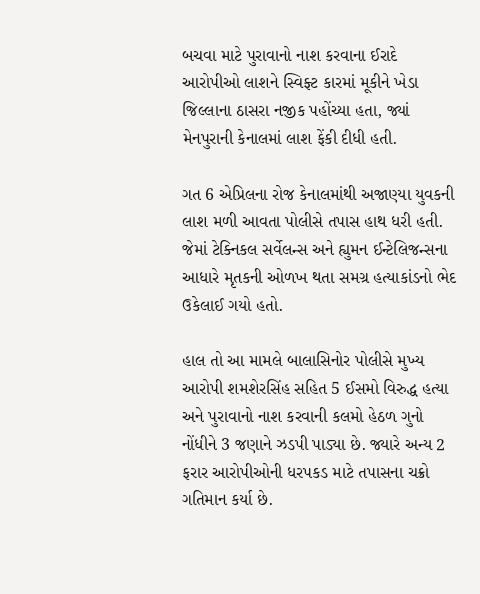બચવા માટે પુરાવાનો નાશ કરવાના ઈરાદે આરોપીઓ લાશને સ્વિફ્ટ કારમાં મૂકીને ખેડા જિલ્લાના ઠાસરા નજીક પહોંચ્યા હતા, જ્યાં મેનપુરાની કેનાલમાં લાશ ફેંકી દીધી હતી.

ગત 6 એપ્રિલના રોજ કેનાલમાંથી અજાણ્યા યુવકની લાશ મળી આવતા પોલીસે તપાસ હાથ ધરી હતી. જેમાં ટેક્નિકલ સર્વેલન્સ અને હ્યુમન ઈન્ટેલિજન્સના આધારે મૃતકની ઓળખ થતા સમગ્ર હત્યાકાંડનો ભેદ ઉકેલાઈ ગયો હતો.

હાલ તો આ મામલે બાલાસિનોર પોલીસે મુખ્ય આરોપી શમશેરસિંહ સહિત 5 ઈસમો વિરુદ્ધ હત્યા અને પુરાવાનો નાશ કરવાની કલમો હેઠળ ગુનો નોંધીને 3 જણાને ઝડપી પાડ્યા છે. જ્યારે અન્ય 2 ફરાર આરોપીઓની ધરપકડ માટે તપાસના ચક્રો ગતિમાન કર્યા છે.